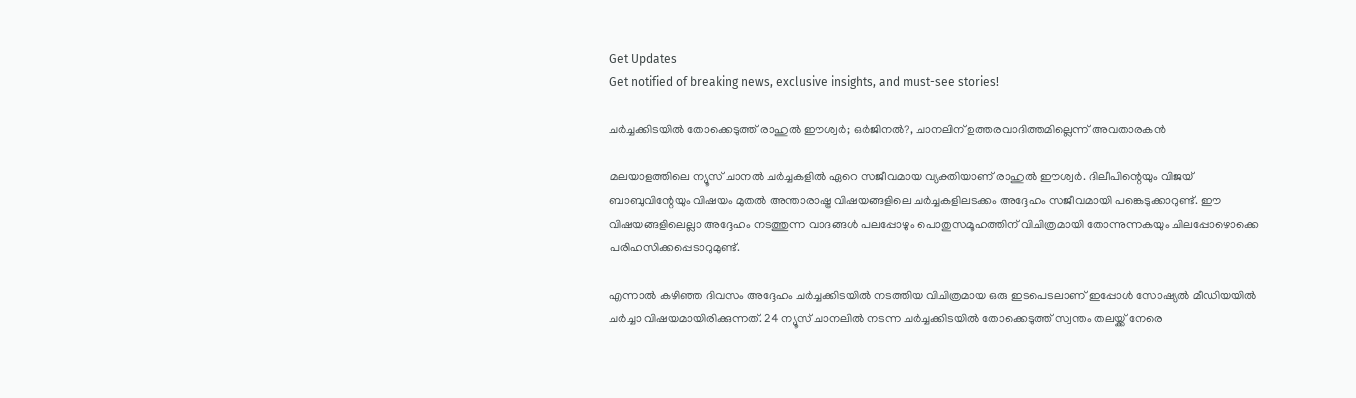Get Updates
Get notified of breaking news, exclusive insights, and must-see stories!

ചർച്ചക്കിടയില്‍ തോക്കെടുത്ത് രാഹുല്‍ ഈശ്വർ; ഒർജിനല്‍?, ചാനലിന് ഉത്തരവാദിത്തമില്ലെന്ന് അവതാരകന്‍

മലയാളത്തിലെ ന്യൂസ് ചാനല്‍ ചർച്ചകളില്‍ ഏറെ സജീവമായ വ്യക്തിയാണ് രാഹുല്‍ ഈശ്വർ. ദിലീപിന്റെയും വിജയ് ബാബുവിന്റേയും വിഷയം മുതല്‍ അന്താരാഷ്ട്ര വിഷയങ്ങളിലെ ചർച്ചകളിലടക്കം അദ്ദേഹം സജീവമായി പങ്കെടുക്കാറുണ്ട്. ഈ വിഷയങ്ങളിലെല്ലാ അദ്ദേഹം നടത്തുന്ന വാദങ്ങള്‍ പലപ്പോഴും പൊതുസമൂഹത്തിന് വിചിത്രമായി തോന്നുന്നകയും ചിലപ്പോഴൊക്കെ പരിഹസിക്കപ്പെടാറുമുണ്ട്.

എന്നാല്‍ കഴിഞ്ഞ ദിവസം അദ്ദേഹം ചർച്ചക്കിടയില്‍ നടത്തിയ വിചിത്രമായ ഒരു ഇടപെടലാണ് ഇപ്പോള്‍ സോഷ്യല്‍ മീഡിയയില്‍ ചർച്ചാ വിഷയമായിരിക്കുന്നത്. 24 ന്യൂസ് ചാനലില്‍ നടന്ന ചർച്ചക്കിടയില്‍ തോക്കെടുത്ത് സ്വന്തം തലയ്ക്ക് നേരെ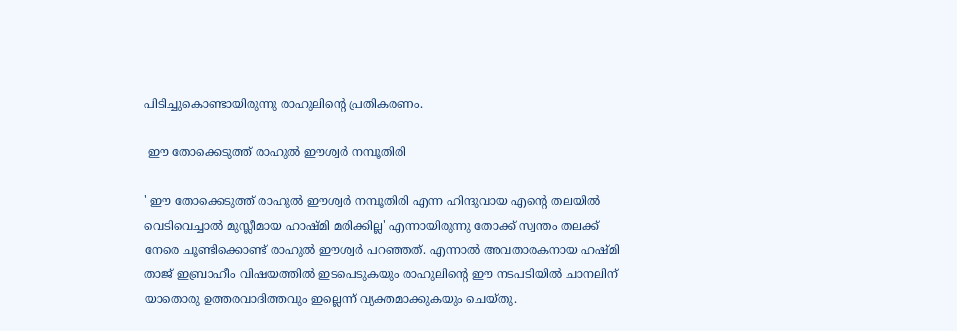പിടിച്ചുകൊണ്ടായിരുന്നു രാഹുലിന്റെ പ്രതികരണം.

 ഈ തോക്കെടുത്ത് രാഹുല്‍ ഈശ്വർ നമ്പൂതിരി

' ഈ തോക്കെടുത്ത് രാഹുല്‍ ഈശ്വർ നമ്പൂതിരി എന്ന ഹിന്ദുവായ എന്റെ തലയില്‍ വെടിവെച്ചാല്‍ മുസ്ലീമായ ഹാഷ്മി മരിക്കില്ല' എന്നായിരുന്നു തോക്ക് സ്വന്തം തലക്ക് നേരെ ചൂണ്ടിക്കൊണ്ട് രാഹുല്‍ ഈശ്വർ പറഞ്ഞത്. എന്നാല്‍ അവതാരകനായ ഹഷ്മി താജ് ഇബ്രാഹീം വിഷയത്തില്‍ ഇടപെടുകയും രാഹുലിന്റെ ഈ നടപടിയില്‍ ചാനലിന് യാതൊരു ഉത്തരവാദിത്തവും ഇല്ലെന്ന് വ്യക്തമാക്കുകയും ചെയ്തു.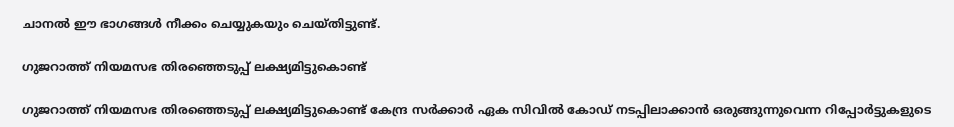ചാനല്‍ ഈ ഭാഗങ്ങള്‍ നീക്കം ചെയ്യുകയും ചെയ്തിട്ടുണ്ട്.

ഗുജറാത്ത് നിയമസഭ തിരഞ്ഞെടുപ്പ് ലക്ഷ്യമിട്ടുകൊണ്ട്

ഗുജറാത്ത് നിയമസഭ തിരഞ്ഞെടുപ്പ് ലക്ഷ്യമിട്ടുകൊണ്ട് കേന്ദ്ര സർക്കാർ ഏക സിവില്‍ കോഡ് നടപ്പിലാക്കാന്‍ ഒരുങ്ങുന്നുവെന്ന റിപ്പോർട്ടുകളുടെ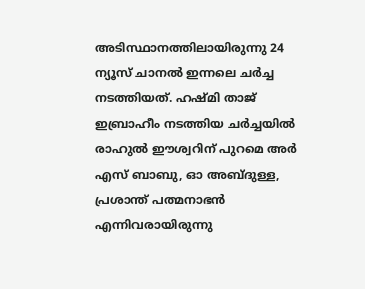അടിസ്ഥാനത്തിലായിരുന്നു 24 ന്യൂസ് ചാനല്‍ ഇന്നലെ ചർച്ച നടത്തിയത്. ഹഷ്മി താജ് ഇബ്രാഹീം നടത്തിയ ചർച്ചയില്‍ രാഹുല്‍ ഈശ്വറിന് പുറമെ അർ എസ് ബാബു, ഓ അബ്ദുള്ള, പ്രശാന്ത് പത്മനാഭന്‍ എന്നിവരായിരുന്നു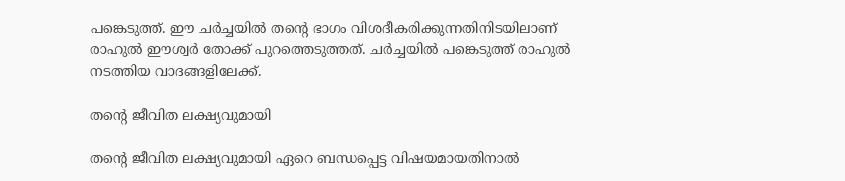പങ്കെടുത്ത്. ഈ ചർച്ചയില്‍ തന്റെ ഭാഗം വിശദീകരിക്കുന്നതിനിടയിലാണ് രാഹുല്‍ ഈശ്വർ തോക്ക് പുറത്തെടുത്തത്. ചർച്ചയില്‍ പങ്കെടുത്ത് രാഹുല്‍ നടത്തിയ വാദങ്ങളിലേക്ക്.

തന്റെ ജീവിത ലക്ഷ്യവുമായി

തന്റെ ജീവിത ലക്ഷ്യവുമായി ഏറെ ബന്ധപ്പെട്ട വിഷയമായതിനാല്‍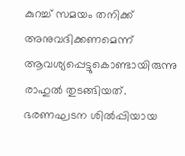കുറച്ച് സമയം തനിക്ക് അനുവദിക്കണമെന്ന് ആവശ്യപ്പെട്ടുകൊണ്ടായിരുന്നു രാഹുല്‍ തുടങ്ങിയത്. ഭരണഘടന ശില്‍പ്പിയായ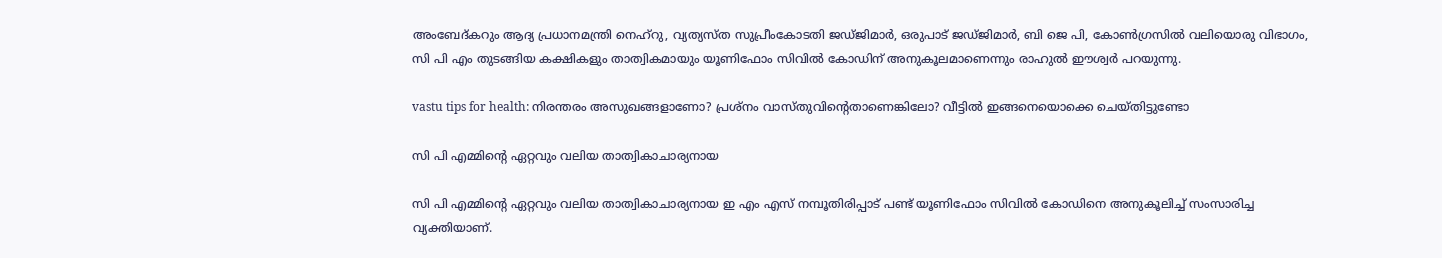അംബേദ്കറും ആദ്യ പ്രധാനമന്ത്രി നെഹ്റു, വ്യത്യസ്ത സുപ്രീംകോടതി ജഡ്ജിമാർ, ഒരുപാട് ജഡ്ജിമാർ, ബി ജെ പി, കോണ്‍ഗ്രസില്‍ വലിയൊരു വിഭാഗം, സി പി എം തുടങ്ങിയ കക്ഷികളും താത്വികമായും യൂണിഫോം സിവില്‍ കോഡിന് അനുകൂലമാണെന്നും രാഹുല്‍ ഈശ്വർ പറയുന്നു.

vastu tips for health: നിരന്തരം അസുഖങ്ങളാണോ? പ്രശ്നം വാസ്തുവിന്റെതാണെങ്കിലോ? വീട്ടില്‍ ഇങ്ങനെയൊക്കെ ചെയ്തിട്ടുണ്ടോ

സി പി എമ്മിന്റെ ഏറ്റവും വലിയ താത്വികാചാര്യനായ

സി പി എമ്മിന്റെ ഏറ്റവും വലിയ താത്വികാചാര്യനായ ഇ എം എസ് നമ്പൂതിരിപ്പാട് പണ്ട് യൂണിഫോം സിവില്‍ കോഡിനെ അനുകൂലിച്ച് സംസാരിച്ച വ്യക്തിയാണ്.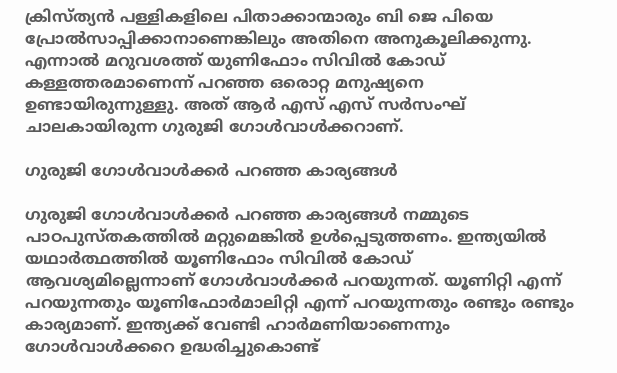ക്രിസ്ത്യന്‍ പള്ളികളിലെ പിതാക്കാന്മാരും ബി ജെ പിയെ പ്രോല്‍സാപ്പിക്കാനാണെങ്കിലും അതിനെ അനുകൂലിക്കുന്നു. എന്നാല്‍ മറുവശത്ത് യുണിഫോം സിവില്‍ കോഡ് കള്ളത്തരമാണെന്ന് പറഞ്ഞ ഒരൊറ്റ മനുഷ്യനെ ഉണ്ടായിരുന്നുള്ളു. അത് ആർ എസ് എസ് സർസംഘ് ചാലകായിരുന്ന ഗുരുജി ഗോള്‍വാള്‍ക്കറാണ്.

ഗുരുജി ഗോള്‍വാള്‍ക്കർ പറഞ്ഞ കാര്യങ്ങള്‍

ഗുരുജി ഗോള്‍വാള്‍ക്കർ പറഞ്ഞ കാര്യങ്ങള്‍ നമ്മുടെ പാഠപുസ്തകത്തില്‍ മറ്റുമെങ്കില്‍ ഉള്‍പ്പെടുത്തണം. ഇന്ത്യയില്‍ യഥാർത്ഥത്തില്‍ യൂണിഫോം സിവില്‍ കോഡ് ആവശ്യമില്ലെന്നാണ് ഗോള്‍വാള്‍ക്കർ പറയുന്നത്. യൂണിറ്റി എന്ന് പറയുന്നതും യൂണിഫോർമാലിറ്റി എന്ന് പറയുന്നതും രണ്ടും രണ്ടും കാര്യമാണ്. ഇന്ത്യക്ക് വേണ്ടി ഹാർമണിയാണെന്നും ഗോള്‍വാള്‍ക്കറെ ഉദ്ധരിച്ചുകൊണ്ട്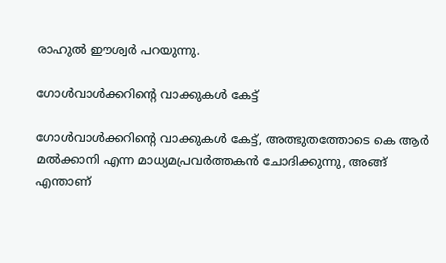രാഹുല്‍ ഈശ്വർ പറയുന്നു.

ഗോള്‍വാള്‍ക്കറിന്റെ വാക്കുകള്‍ കേട്ട്

ഗോള്‍വാള്‍ക്കറിന്റെ വാക്കുകള്‍ കേട്ട്, അത്ഭുതത്തോടെ കെ ആർ മല്‍ക്കാനി എന്ന മാധ്യമപ്രവർത്തകന്‍ ചോദിക്കുന്നു, അങ്ങ് എന്താണ്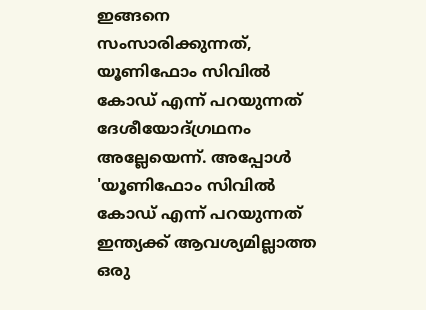ഇങ്ങനെ സംസാരിക്കുന്നത്, യൂണിഫോം സിവില്‍ കോഡ് എന്ന് പറയുന്നത് ദേശീയോദ്ഗ്രഥനം അല്ലേയെന്ന്. അപ്പോള്‍ 'യൂണിഫോം സിവില്‍ കോഡ് എന്ന് പറയുന്നത് ഇന്ത്യക്ക് ആവശ്യമില്ലാത്ത ഒരു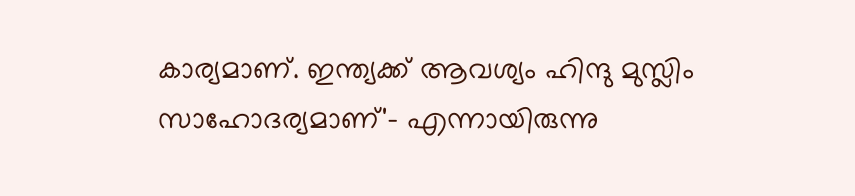കാര്യമാണ്. ഇന്ത്യക്ക് ആവശ്യം ഹിന്ദു മുസ്ലിം സാഹോദര്യമാണ്'- എന്നായിരുന്നു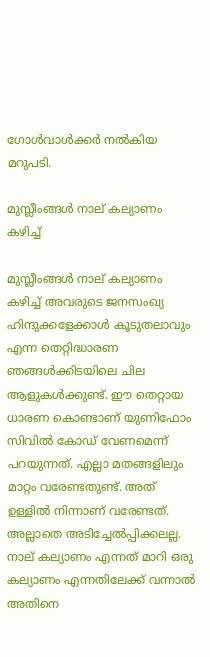ഗോള്‍വാള്‍ക്കർ നല്‍കിയ മറുപടി.

മുസ്ലീംങ്ങള്‍ നാല് കല്യാണം കഴിച്ച്

മുസ്ലീംങ്ങള്‍ നാല് കല്യാണം കഴിച്ച് അവരുടെ ജനസംഖ്യ ഹിന്ദുക്കളേക്കാള്‍ കൂടുതലാവും എന്ന തെറ്റിദ്ധാരണ ഞങ്ങള്‍ക്കിടയിലെ ചില ആളുകള്‍ക്കുണ്ട്. ഈ തെറ്റായ ധാരണ കൊണ്ടാണ് യുണിഫോം സിവില്‍ കോഡ് വേണമെന്ന് പറയുന്നത്. എല്ലാ മതങ്ങളിലും മാറ്റം വരേണ്ടതുണ്ട്. അത് ഉള്ളില്‍ നിന്നാണ് വരേണ്ടത്. അല്ലാതെ അടിച്ചേല്‍പ്പിക്കലല്ല. നാല് കല്യാണം എന്നത് മാറി ഒരു കല്യാണം എന്നതിലേക്ക് വന്നാല്‍ അതിനെ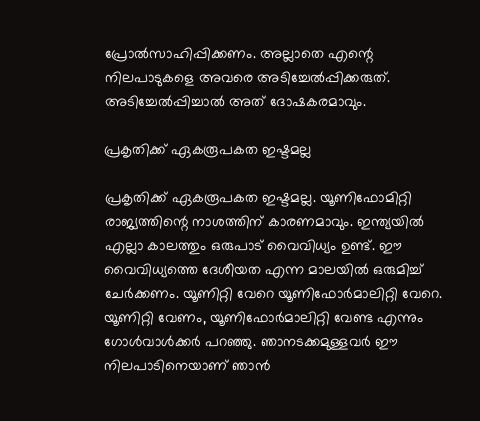പ്രോല്‍സാഹിപ്പിക്കണം. അല്ലാതെ എന്റെ നിലപാടുകളെ അവരെ അടിച്ചേല്‍പ്പിക്കരുത്. അടിച്ചേല്‍പ്പിച്ചാല്‍ അത് ദോഷകരമാവും.

പ്രകൃതിക്ക് ഏകരൂപകത ഇഷ്ടമല്ല

പ്രകൃതിക്ക് ഏകരൂപകത ഇഷ്ടമല്ല. യൂണിഫോമിറ്റി രാജ്യത്തിന്റെ നാശത്തിന് കാരണമാവും. ഇന്ത്യയില്‍ എല്ലാ കാലത്തും ഒരുപാട് വൈവിധ്യം ഉണ്ട്. ഈ വൈവിധ്യത്തെ ദേശീയത എന്ന മാലയില്‍ ഒരുമിച്ച് ചേർക്കണം. യൂണിറ്റി വേറെ യൂണിഫോർമാലിറ്റി വേറെ. യൂണിറ്റി വേണം, യൂണിഫോർമാലിറ്റി വേണ്ട എന്നും ഗോള്‍വാള്‍ക്കർ പറഞ്ഞു. ഞാനടക്കമുള്ളവർ ഈ നിലപാടിനെയാണ് ഞാന്‍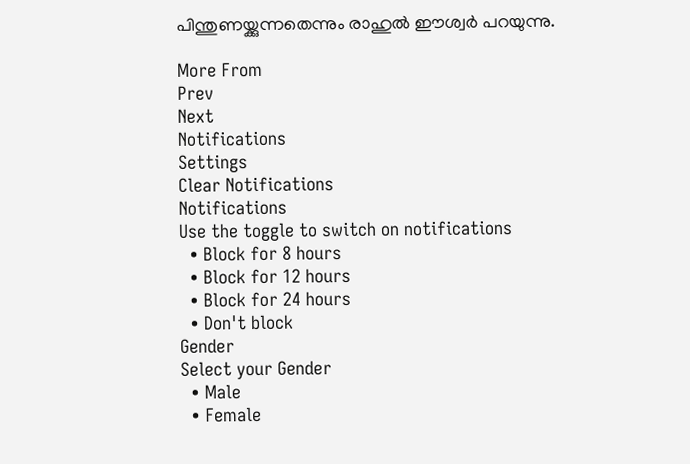പിന്തുണയ്ക്കുന്നതെന്നും രാഹുല്‍ ഈശ്വർ പറയുന്നു.

More From
Prev
Next
Notifications
Settings
Clear Notifications
Notifications
Use the toggle to switch on notifications
  • Block for 8 hours
  • Block for 12 hours
  • Block for 24 hours
  • Don't block
Gender
Select your Gender
  • Male
  • Female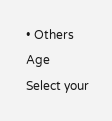• Others
Age
Select your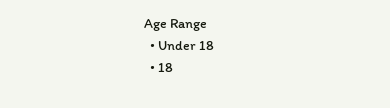Age Range
  • Under 18
  • 18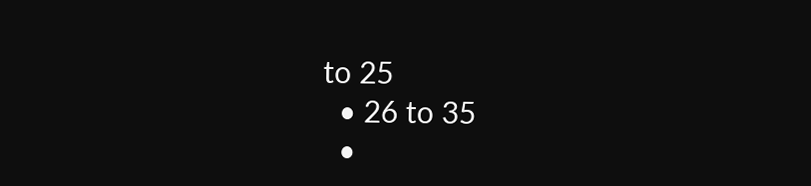to 25
  • 26 to 35
  •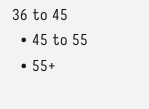36 to 45
  • 45 to 55
  • 55+